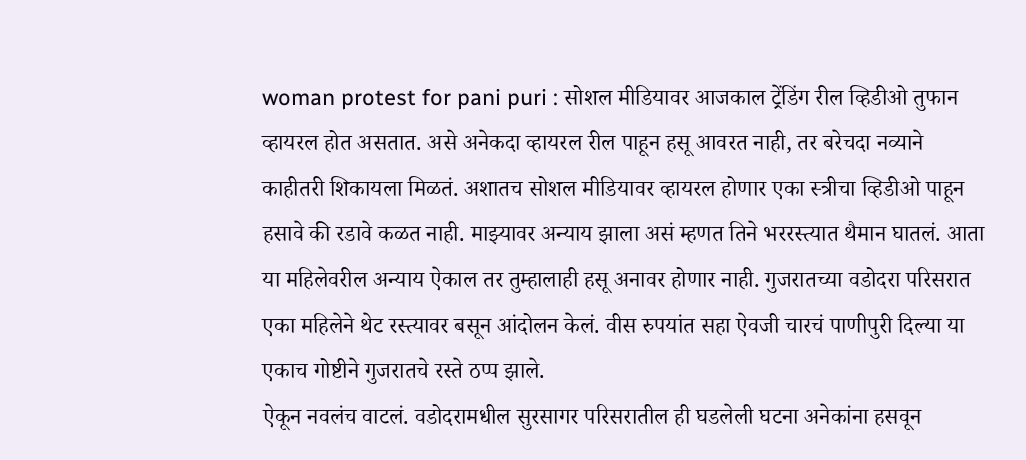woman protest for pani puri : सोशल मीडियावर आजकाल ट्रेंडिंग रील व्हिडीओ तुफान व्हायरल होत असतात. असे अनेकदा व्हायरल रील पाहून हसू आवरत नाही, तर बरेचदा नव्याने काहीतरी शिकायला मिळतं. अशातच सोशल मीडियावर व्हायरल होणार एका स्त्रीचा व्हिडीओ पाहून हसावे की रडावे कळत नाही. माझ्यावर अन्याय झाला असं म्हणत तिने भररस्त्यात थैमान घातलं. आता या महिलेवरील अन्याय ऐकाल तर तुम्हालाही हसू अनावर होणार नाही. गुजरातच्या वडोदरा परिसरात एका महिलेने थेट रस्त्यावर बसून आंदोलन केलं. वीस रुपयांत सहा ऐवजी चारचं पाणीपुरी दिल्या या एकाच गोष्टीने गुजरातचे रस्ते ठप्प झाले.
ऐकून नवलंच वाटलं. वडोदरामधील सुरसागर परिसरातील ही घडलेली घटना अनेकांना हसवून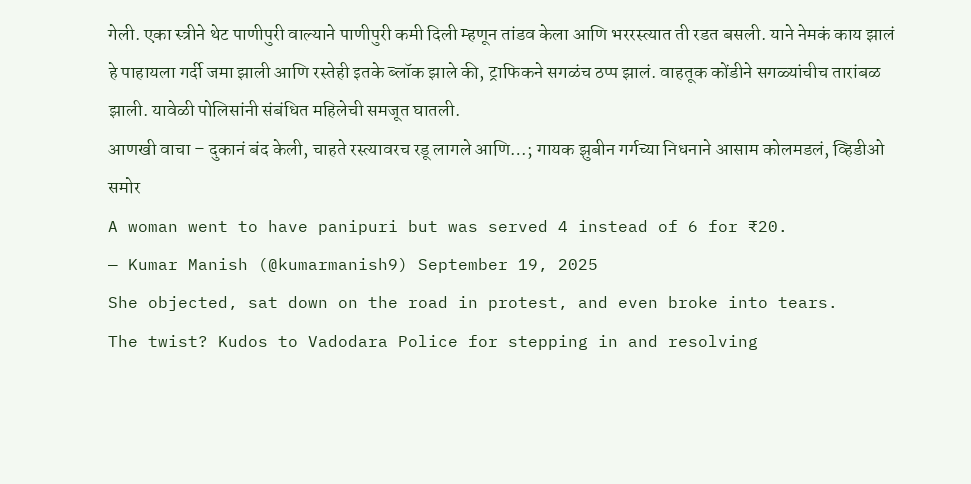गेली. एका स्त्रीने थेट पाणीपुरी वाल्याने पाणीपुरी कमी दिली म्हणून तांडव केला आणि भररस्त्यात ती रडत बसली. याने नेमकं काय झालं हे पाहायला गर्दी जमा झाली आणि रस्तेही इतके ब्लॉक झाले की, ट्राफिकने सगळंच ठप्प झालं. वाहतूक कोंडीने सगळ्यांचीच तारांबळ झाली. यावेळी पोलिसांनी संबंधित महिलेची समजूत घातली.
आणखी वाचा – दुकानं बंद केली, चाहते रस्त्यावरच रडू लागले आणि…; गायक झुबीन गर्गच्या निधनाने आसाम कोलमडलं, व्हिडीओ समोर
A woman went to have panipuri but was served 4 instead of 6 for ₹20.
— Kumar Manish (@kumarmanish9) September 19, 2025
She objected, sat down on the road in protest, and even broke into tears.
The twist? Kudos to Vadodara Police for stepping in and resolving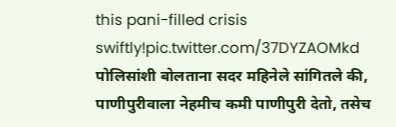this pani-filled crisis swiftly!pic.twitter.com/37DYZAOMkd
पोलिसांशी बोलताना सदर महिनेले सांगितले की, पाणीपुरीवाला नेहमीच कमी पाणीपुरी देतो, तसेच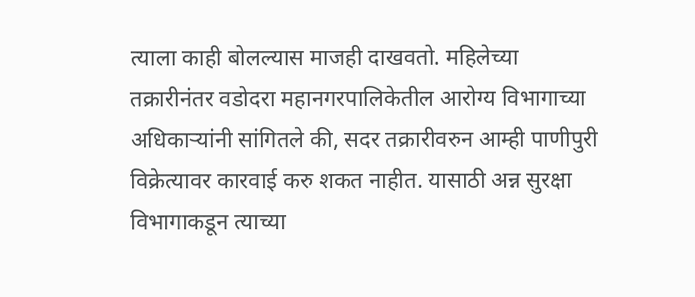त्याला काही बोलल्यास माजही दाखवतो. महिलेच्या तक्रारीनंतर वडोदरा महानगरपालिकेतील आरोग्य विभागाच्या अधिकाऱ्यांनी सांगितले की, सदर तक्रारीवरुन आम्ही पाणीपुरी विक्रेत्यावर कारवाई करु शकत नाहीत. यासाठी अन्न सुरक्षा विभागाकडून त्याच्या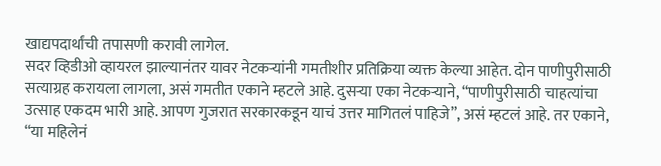खाद्यपदार्थांची तपासणी करावी लागेल.
सदर व्हिडीओ व्हायरल झाल्यानंतर यावर नेटकऱ्यांनी गमतीशीर प्रतिक्रिया व्यक्त केल्या आहेत. दोन पाणीपुरीसाठी सत्याग्रह करायला लागला, असं गमतीत एकाने म्हटले आहे. दुसऱ्या एका नेटकऱ्याने, “पाणीपुरीसाठी चाहत्यांचा उत्साह एकदम भारी आहे. आपण गुजरात सरकारकडून याचं उत्तर मागितलं पाहिजे”, असं म्हटलं आहे. तर एकाने, “या महिलेनं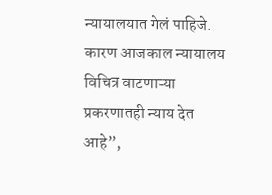न्यायालयात गेलं पाहिजे. कारण आजकाल न्यायालय विचित्र वाटणाऱ्या प्रकरणातही न्याय देत आहे”,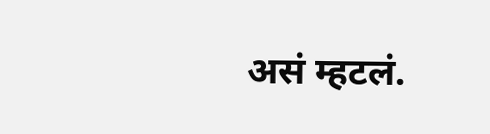असं म्हटलं.